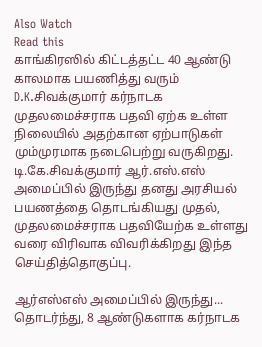Also Watch
Read this
காங்கிரஸில் கிட்டத்தட்ட 40 ஆண்டு காலமாக பயணித்து வரும் D.K.சிவக்குமார் கர்நாடக முதலமைச்சராக பதவி ஏற்க உள்ள நிலையில் அதற்கான ஏற்பாடுகள் மும்முரமாக நடைபெற்று வருகிறது. டி.கே.சிவக்குமார் ஆர்.எஸ்.எஸ் அமைப்பில் இருந்து தனது அரசியல் பயணத்தை தொடங்கியது முதல், முதலமைச்சராக பதவியேற்க உள்ளது வரை விரிவாக விவரிக்கிறது இந்த செய்தித்தொகுப்பு.

ஆர்எஸ்எஸ் அமைப்பில் இருந்து...
தொடர்ந்து, 8 ஆண்டுகளாக கர்நாடக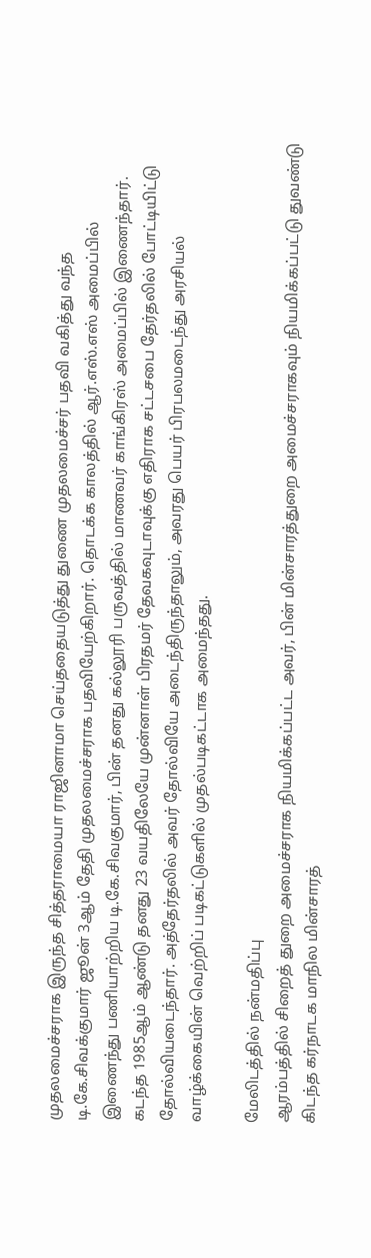முதலமைச்சராக இருந்த சித்தராமையா ராஜினாமா செய்ததையடுத்து துணை முதலமைச்சர் பதவி வகித்து வந்த டி.கே.சிவக்குமார் ஜூன் 3ஆம் தேதி முதலமைச்சராக பதவியேற்கிறார். தொடக்க காலத்தில் ஆர்.எஸ்.எஸ் அமைப்பில் இணைந்து பணியாற்றிய டி.கே.சிவகுமார், பின் தனது கல்லூரி பருவத்தில் மாணவர் காங்கிரஸ் அமைப்பில் இணைந்தார். கடந்த 1985ஆம் ஆண்டு தனது 23 வயதிலேயே முன்னாள் பிரதமர் தேவகவுடாவுக்கு எதிராக சட்டசபை தேர்தலில் போட்டியிட்டு தோல்வியடைந்தார். அத்தேர்தலில் அவர் தோல்வியே அடைந்திருந்தாலும், அவரது பெயர் பிரபலமடைந்து அரசியல் வாழ்க்கையின் வெற்றிப் படிகட்டுகளில் முதல்படிகட்டாக அமைந்தது.

மேலிடத்தில் நன்மதிப்பு
ஆரம்பத்தில் சிறைத் துறை அமைச்சராக நியமிக்கப்பட்ட அவர், பின் மின்சாரத்துறை அமைச்சராகவும் நியமிக்கப்பட்டு துவண்டு கிடந்த கர்நாடக மாநில மின்சாரத்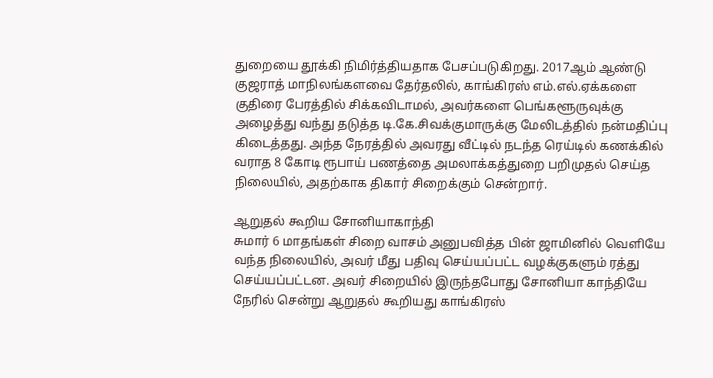துறையை தூக்கி நிமிர்த்தியதாக பேசப்படுகிறது. 2017ஆம் ஆண்டு குஜராத் மாநிலங்களவை தேர்தலில், காங்கிரஸ் எம்.எல்.ஏக்களை குதிரை பேரத்தில் சிக்கவிடாமல், அவர்களை பெங்களூருவுக்கு அழைத்து வந்து தடுத்த டி.கே.சிவக்குமாருக்கு மேலிடத்தில் நன்மதிப்பு கிடைத்தது. அந்த நேரத்தில் அவரது வீட்டில் நடந்த ரெய்டில் கணக்கில் வராத 8 கோடி ரூபாய் பணத்தை அமலாக்கத்துறை பறிமுதல் செய்த நிலையில், அதற்காக திகார் சிறைக்கும் சென்றார்.

ஆறுதல் கூறிய சோனியாகாந்தி
சுமார் 6 மாதங்கள் சிறை வாசம் அனுபவித்த பின் ஜாமினில் வெளியே வந்த நிலையில், அவர் மீது பதிவு செய்யப்பட்ட வழக்குகளும் ரத்து செய்யப்பட்டன. அவர் சிறையில் இருந்தபோது சோனியா காந்தியே நேரில் சென்று ஆறுதல் கூறியது காங்கிரஸ்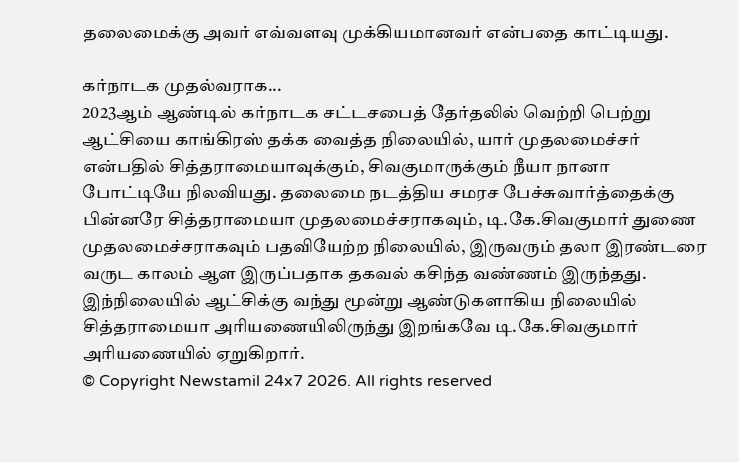தலைமைக்கு அவர் எவ்வளவு முக்கியமானவர் என்பதை காட்டியது.

கர்நாடக முதல்வராக...
2023ஆம் ஆண்டில் கர்நாடக சட்டசபைத் தேர்தலில் வெற்றி பெற்று ஆட்சியை காங்கிரஸ் தக்க வைத்த நிலையில், யார் முதலமைச்சர் என்பதில் சித்தராமையாவுக்கும், சிவகுமாருக்கும் நீயா நானா போட்டியே நிலவியது. தலைமை நடத்திய சமரச பேச்சுவார்த்தைக்கு பின்னரே சித்தராமையா முதலமைச்சராகவும், டி.கே.சிவகுமார் துணை முதலமைச்சராகவும் பதவியேற்ற நிலையில், இருவரும் தலா இரண்டரை வருட காலம் ஆள இருப்பதாக தகவல் கசிந்த வண்ணம் இருந்தது. இந்நிலையில் ஆட்சிக்கு வந்து மூன்று ஆண்டுகளாகிய நிலையில் சித்தராமையா அரியணையிலிருந்து இறங்கவே டி.கே.சிவகுமார் அரியணையில் ஏறுகிறார்.
© Copyright Newstamil 24x7 2026. All rights reserved